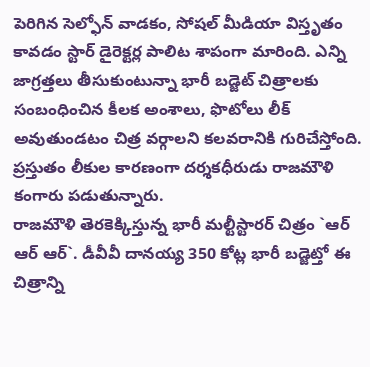పెరిగిన సెల్ఫోన్ వాడకం, సోషల్ మీడియా విస్తృతం కావడం స్టార్ డైరెక్టర్ల పాలిట శాపంగా మారింది. ఎన్ని జాగ్రత్తలు తీసుకుంటున్నా భారీ బడ్జెట్ చిత్రాలకు సంబంధించిన కీలక అంశాలు, ఫొటోలు లీక్ అవుతుండటం చిత్ర వర్గాలని కలవరానికి గురిచేస్తోంది. ప్రస్తుతం లీకుల కారణంగా దర్శకధీరుడు రాజమౌళి కంగారు పడుతున్నారు.
రాజమౌళి తెరకెక్కిస్తున్న భారీ మల్టీస్టారర్ చిత్రం `ఆర్ ఆర్ ఆర్`. డీవీవీ దానయ్య 350 కోట్ల భారీ బడ్జెట్తో ఈ చిత్రాన్ని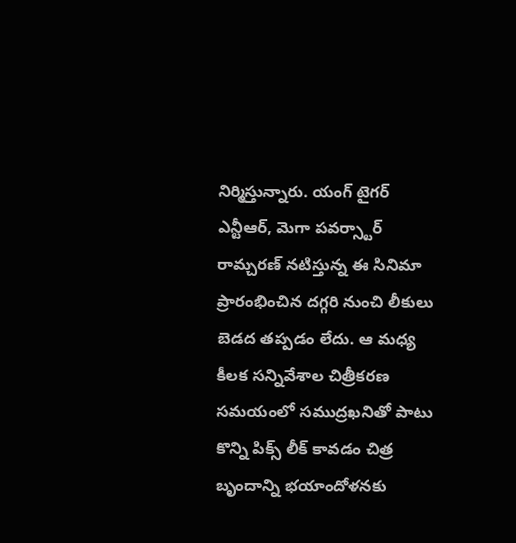నిర్మిస్తున్నారు. యంగ్ టైగర్ ఎన్టీఆర్, మెగా పవర్స్టార్ రామ్చరణ్ నటిస్తున్న ఈ సినిమా ప్రారంభించిన దగ్గరి నుంచి లీకులు బెడద తప్పడం లేదు. ఆ మధ్య కీలక సన్నివేశాల చిత్రీకరణ సమయంలో సముద్రఖనితో పాటు కొన్ని పిక్స్ లీక్ కావడం చిత్ర బృందాన్ని భయాందోళనకు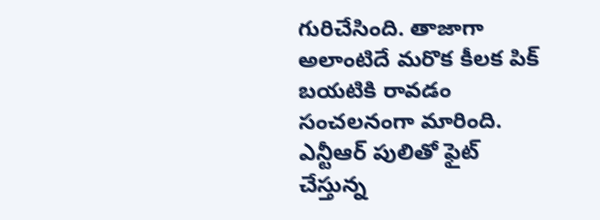గురిచేసింది. తాజాగా అలాంటిదే మరొక కీలక పిక్ బయటికి రావడం సంచలనంగా మారింది.
ఎన్టీఆర్ పులితో ఫైట్ చేస్తున్న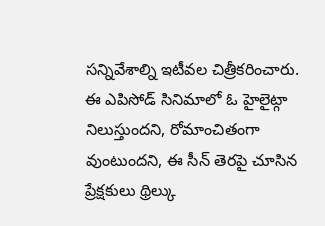సన్నివేశాల్ని ఇటీవల చిత్రీకరించారు. ఈ ఎపిసోడ్ సినిమాలో ఓ హైలైట్గా నిలుస్తుందని, రోమాంచితంగా వుంటుందని, ఈ సీన్ తెరపై చూసిన ప్రేక్షకులు థ్రిల్కు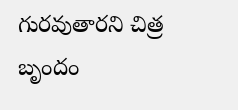గురవుతారని చిత్ర బృందం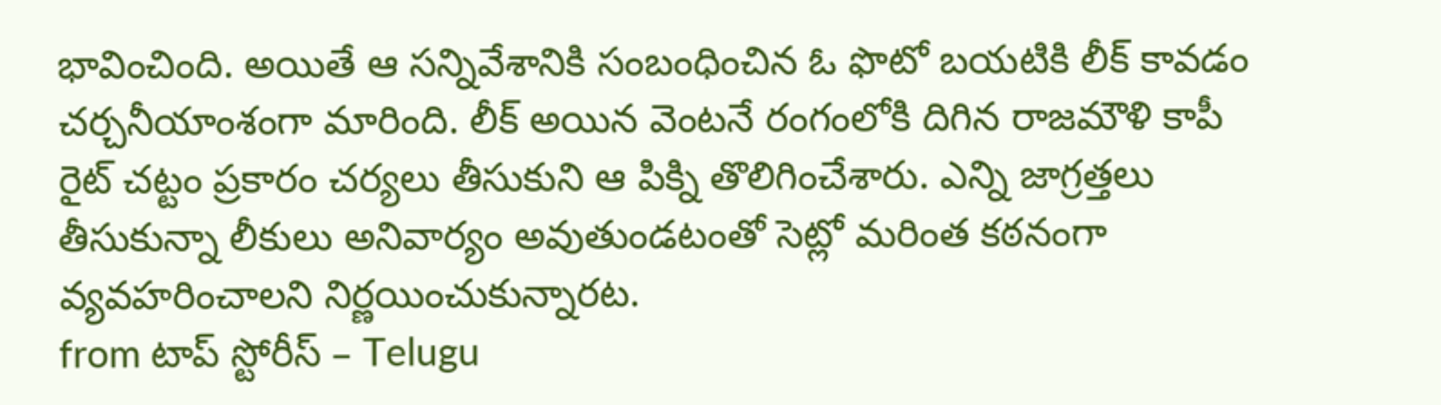భావించింది. అయితే ఆ సన్నివేశానికి సంబంధించిన ఓ ఫొటో బయటికి లీక్ కావడం చర్చనీయాంశంగా మారింది. లీక్ అయిన వెంటనే రంగంలోకి దిగిన రాజమౌళి కాపీ రైట్ చట్టం ప్రకారం చర్యలు తీసుకుని ఆ పిక్ని తొలిగించేశారు. ఎన్ని జాగ్రత్తలు తీసుకున్నా లీకులు అనివార్యం అవుతుండటంతో సెట్లో మరింత కఠనంగా వ్యవహరించాలని నిర్ణయించుకున్నారట.
from టాప్ స్టోరీస్ – Telugu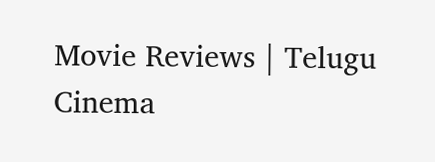Movie Reviews | Telugu Cinema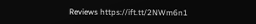Reviews https://ift.tt/2NWm6n1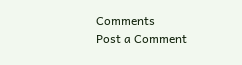Comments
Post a Comment